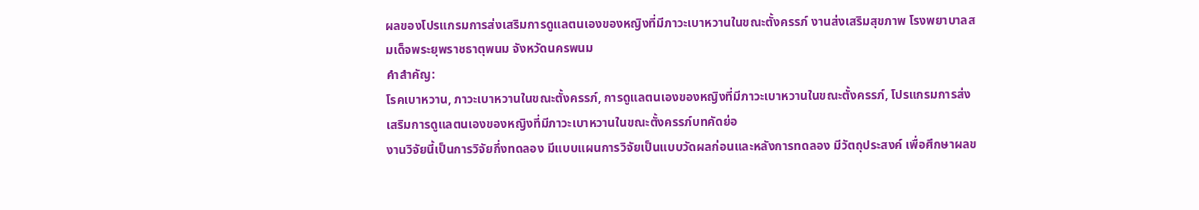ผลของโปรแกรมการส่งเสริมการดูแลตนเองของหญิงที่มีภาวะเบาหวานในขณะตั้งครรภ์ งานส่งเสริมสุขภาพ โรงพยาบาลสมเด็จพระยุพราชธาตุพนม จังหวัดนครพนม
คำสำคัญ:
โรคเบาหวาน, ภาวะเบาหวานในขณะตั้งครรภ์, การดูแลตนเองของหญิงที่มีภาวะเบาหวานในขณะตั้งครรภ์, โปรแกรมการส่งเสริมการดูแลตนเองของหญิงที่มีภาวะเบาหวานในขณะตั้งครรภ์บทคัดย่อ
งานวิจัยนี้เป็นการวิจัยกึ่งทดลอง มีแบบแผนการวิจัยเป็นแบบวัดผลก่อนและหลังการทดลอง มีวัตถุประสงค์ เพื่อศึกษาผลข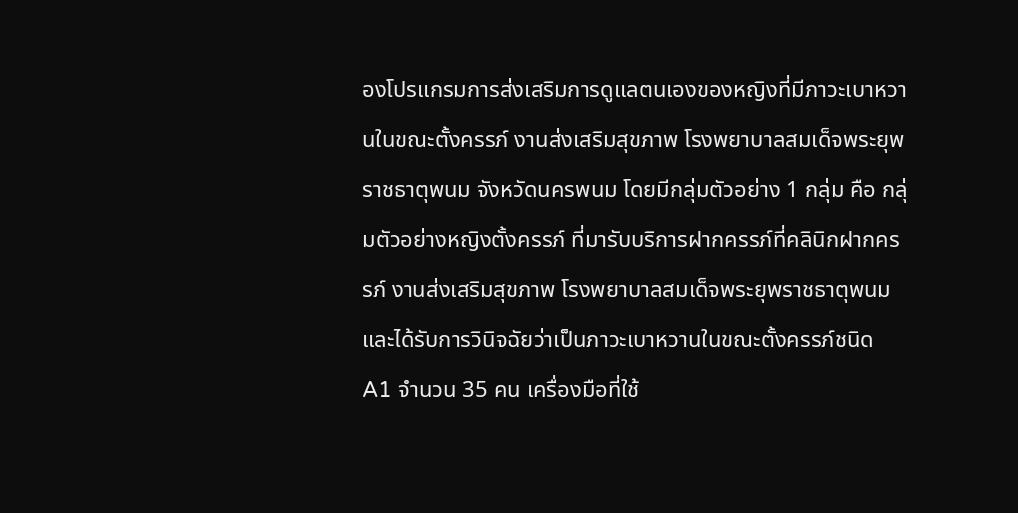องโปรแกรมการส่งเสริมการดูแลตนเองของหญิงที่มีภาวะเบาหวานในขณะตั้งครรภ์ งานส่งเสริมสุขภาพ โรงพยาบาลสมเด็จพระยุพราชธาตุพนม จังหวัดนครพนม โดยมีกลุ่มตัวอย่าง 1 กลุ่ม คือ กลุ่มตัวอย่างหญิงตั้งครรภ์ ที่มารับบริการฝากครรภ์ที่คลินิกฝากครรภ์ งานส่งเสริมสุขภาพ โรงพยาบาลสมเด็จพระยุพราชธาตุพนม และได้รับการวินิจฉัยว่าเป็นภาวะเบาหวานในขณะตั้งครรภ์ชนิด A1 จำนวน 35 คน เครื่องมือที่ใช้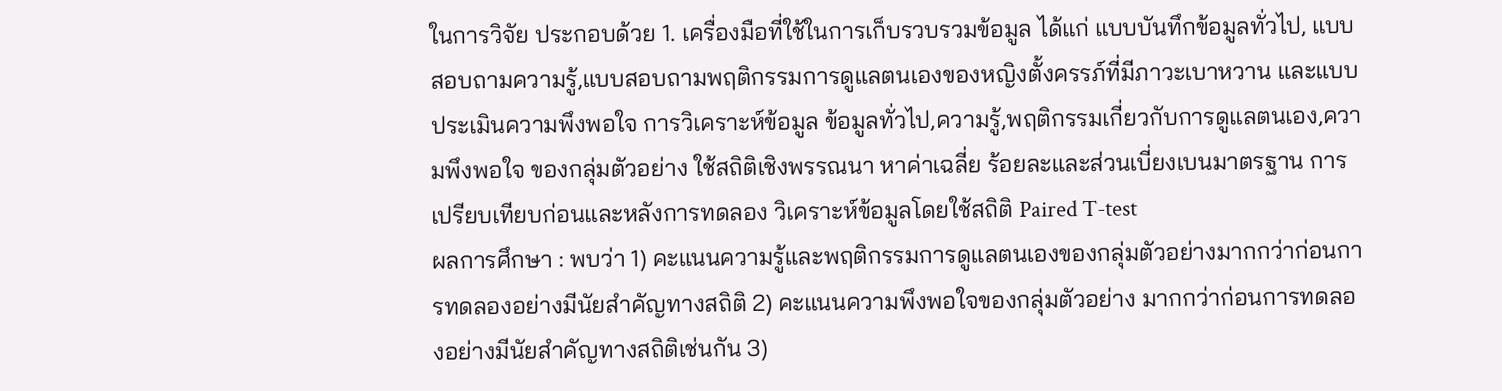ในการวิจัย ประกอบด้วย 1. เครื่องมือที่ใช้ในการเก็บรวบรวมข้อมูล ได้แก่ แบบบันทึกข้อมูลทั่วไป, แบบสอบถามความรู้,แบบสอบถามพฤติกรรมการดูแลตนเองของหญิงตั้งครรภ์ที่มีภาวะเบาหวาน และแบบประเมินความพึงพอใจ การวิเคราะห์ข้อมูล ข้อมูลทั่วไป,ความรู้,พฤติกรรมเกี่ยวกับการดูแลตนเอง,ความพึงพอใจ ของกลุ่มตัวอย่าง ใช้สถิติเชิงพรรณนา หาค่าเฉลี่ย ร้อยละและส่วนเบี่ยงเบนมาตรฐาน การเปรียบเทียบก่อนและหลังการทดลอง วิเคราะห์ข้อมูลโดยใช้สถิติ Paired T-test
ผลการศึกษา : พบว่า 1) คะแนนความรู้และพฤติกรรมการดูแลตนเองของกลุ่มตัวอย่างมากกว่าก่อนการทดลองอย่างมีนัยสำคัญทางสถิติ 2) คะแนนความพึงพอใจของกลุ่มตัวอย่าง มากกว่าก่อนการทดลองอย่างมีนัยสำคัญทางสถิติเช่นกัน 3)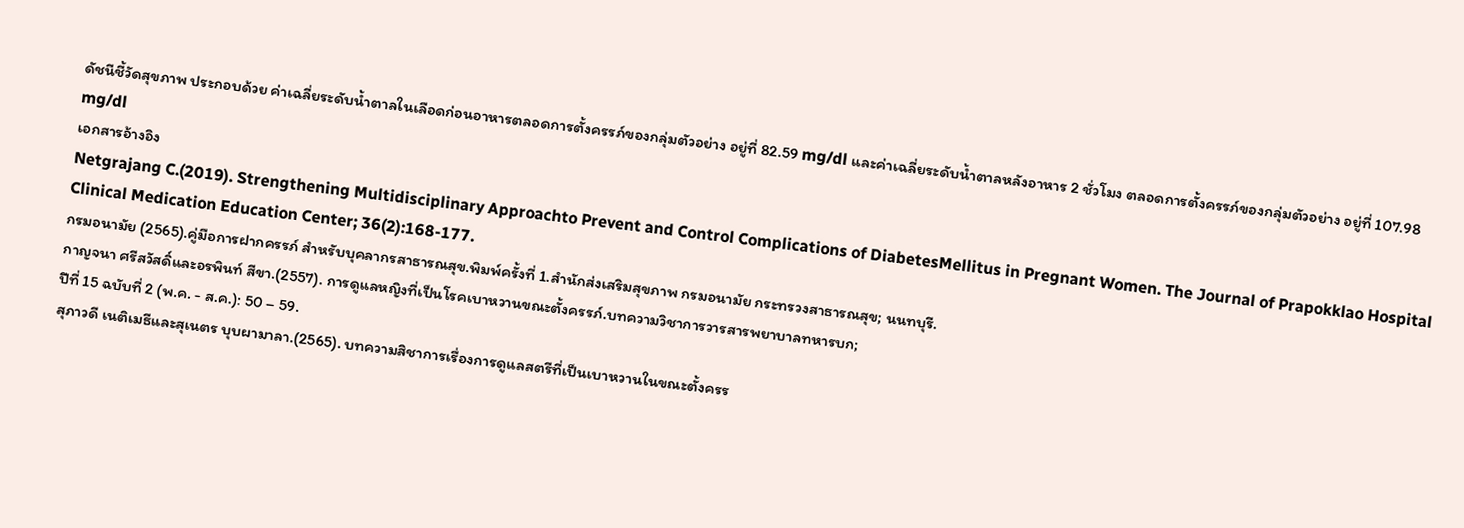ดัชนีชี้วัดสุขภาพ ประกอบด้วย ค่าเฉลี่ยระดับน้ำตาลในเลือดก่อนอาหารตลอดการตั้งครรภ์ของกลุ่มตัวอย่าง อยู่ที่ 82.59 mg/dl และค่าเฉลี่ยระดับน้ำตาลหลังอาหาร 2 ชั่วโมง ตลอดการตั้งครรภ์ของกลุ่มตัวอย่าง อยู่ที่ 107.98 mg/dl
เอกสารอ้างอิง
Netgrajang C.(2019). Strengthening Multidisciplinary Approachto Prevent and Control Complications of DiabetesMellitus in Pregnant Women. The Journal of Prapokklao Hospital Clinical Medication Education Center; 36(2):168-177.
กรมอนามัย (2565).คู่มือการฝากครรภ์ สำหรับบุคลากรสาธารณสุข.พิมพ์ครั้งที่ 1.สำนักส่งเสริมสุขภาพ กรมอนามัย กระทรวงสาธารณสุข; นนทบุรี.
กาญจนา ศรีสวัสดิ์และอรพินท์ สีขา.(2557). การดูแลหญิงที่เป็นโรคเบาหวานขณะตั้งครรภ์.บทความวิชาการวารสารพยาบาลทหารบก;
ปีที่ 15 ฉบับที่ 2 (พ.ค. - ส.ค.): 50 – 59.
สุภาวดี เนติเมธีและสุเนตร บุบผามาลา.(2565). บทความสิชาการเรื่องการดูแลสตรีที่เป็นเบาหวานในขณะตั้งครร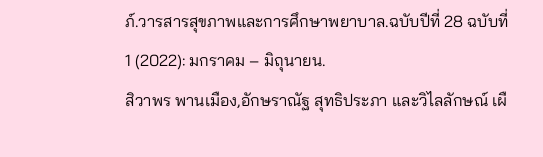ภ์.วารสารสุขภาพและการศึกษาพยาบาล.ฉบับปีที่ 28 ฉบับที่ 1 (2022): มกราคม – มิถุนายน.
สิวาพร พานเมือง,อักษราณัฐ สุทธิประภา และวิไลลักษณ์ เผื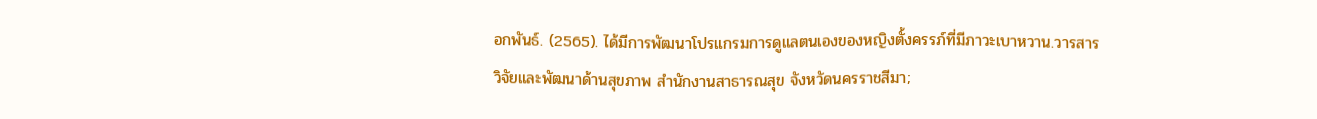อกพันธ์. (2565). ได้มีการพัฒนาโปรแกรมการดูแลตนเองของหญิงตั้งครรภ์ที่มีภาวะเบาหวาน.วารสารวิจัยและพัฒนาด้านสุขภาพ สำนักงานสาธารณสุข จังหวัดนครราชสีมา;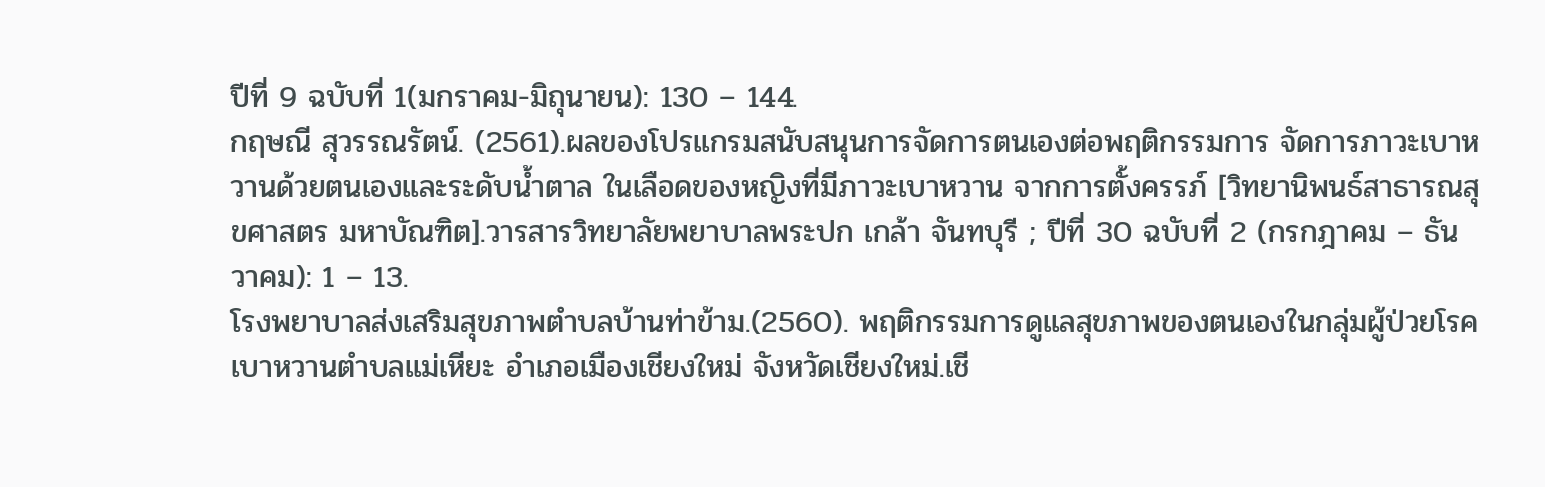ปีที่ 9 ฉบับที่ 1(มกราคม-มิถุนายน): 130 – 144.
กฤษณี สุวรรณรัตน์. (2561).ผลของโปรแกรมสนับสนุนการจัดการตนเองต่อพฤติกรรมการ จัดการภาวะเบาหวานด้วยตนเองและระดับน้ำตาล ในเลือดของหญิงที่มีภาวะเบาหวาน จากการตั้งครรภ์ [วิทยานิพนธ์สาธารณสุขศาสตร มหาบัณฑิต].วารสารวิทยาลัยพยาบาลพระปก เกล้า จันทบุรี ; ปีที่ 30 ฉบับที่ 2 (กรกฎาคม – ธันวาคม): 1 – 13.
โรงพยาบาลส่งเสริมสุขภาพตำบลบ้านท่าข้าม.(2560). พฤติกรรมการดูแลสุขภาพของตนเองในกลุ่มผู้ป่วยโรคเบาหวานตำบลแม่เหียะ อำเภอเมืองเชียงใหม่ จังหวัดเชียงใหม่.เชี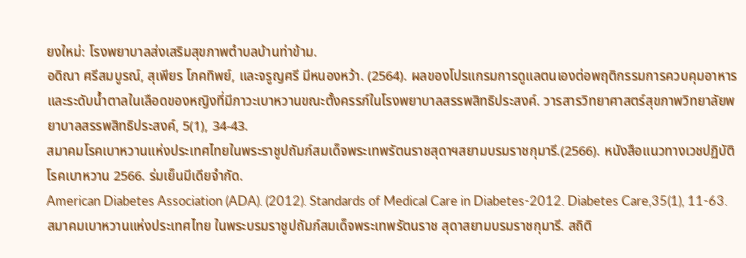ยงใหม่: โรงพยาบาลส่งเสริมสุขภาพตำบลบ้านท่าข้าม.
อดิณา ศรีสมบูรณ์, สุเพียร โภคทิพย์, และจรูญศรี มีหนองหว้า. (2564). ผลของโปรแกรมการดูแลตนเองต่อพฤติกรรมการควบคุมอาหาร และระดับน้ำตาลในเลือดของหญิงที่มีภาวะเบาหวานขณะตั้งครรภ์ในโรงพยาบาลสรรพสิทธิประสงค์. วารสารวิทยาศาสตร์สุขภาพวิทยาลัยพยาบาลสรรพสิทธิประสงค์, 5(1), 34-43.
สมาคมโรคเบาหวานแห่งประเทศไทยในพระราชูปถัมภ์สมเด็จพระเทพรัตนราชสุดาฯสยามบรมราชกุมารี.(2566). หนังสือแนวทางเวชปฏิบัติโรคเบาหวาน 2566. ร่มเย็นมีเดียจำกัด.
American Diabetes Association (ADA). (2012). Standards of Medical Care in Diabetes-2012. Diabetes Care,35(1), 11-63.
สมาคมเบาหวานแห่งประเทศไทย ในพระบรมราชูปถัมภ์สมเด็จพระเทพรัตนราช สุดาสยามบรมราชกุมารี. สถิติ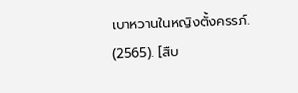เบาหวานในหญิงตั้งครรภ์. (2565). [สืบ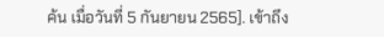ค้น เมื่อวันที่ 5 กันยายน 2565]. เข้าถึง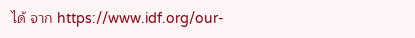ได้ จาก https://www.idf.org/our-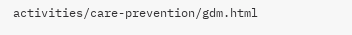activities/care-prevention/gdm.html